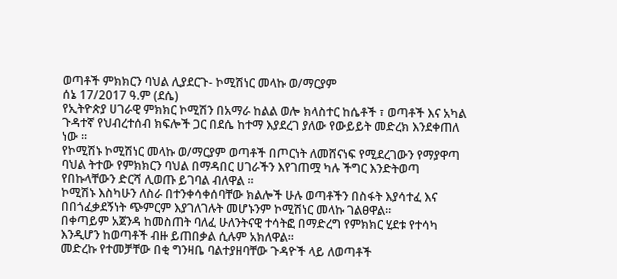ወጣቶች ምክክርን ባህል ሊያደርጉ- ኮሚሽነር መላኩ ወ/ማርያም
ሰኔ 17/2017 ዓ.ም (ደሴ)
የኢትዮጵያ ሀገራዊ ምክክር ኮሚሽን በአማራ ከልል ወሎ ክላስተር ከሴቶች ፣ ወጣቶች እና አካል ጉዳተኛ የህብረተሰብ ክፍሎች ጋር በደሴ ከተማ እያደረገ ያለው የውይይት መድረክ እንደቀጠለ ነው ፡፡
የኮሚሽኑ ኮሚሽነር መላኩ ወ/ማርያም ወጣቶች በጦርነት ለመሸናነፍ የሚደረገውን የማያዋጣ ባህል ትተው የምክክርን ባህል በማዳበር ሀገራችን እየገጠሟ ካሉ ችግር እንድትወጣ የበኩላቸውን ድርሻ ሊወጡ ይገባል ብለዋል ፡፡
ኮሚሽኑ እስካሁን ለስራ በተንቀሳቀሰባቸው ክልሎች ሁሉ ወጣቶችን በስፋት እያሳተፈ እና በበጎፈቃደኝነት ጭምርም እያገለገሉት መሆኑንም ኮሚሽነር መላኩ ገልፀዋል።
በቀጣይም አጀንዳ ከመስጠት ባለፈ ሁለንትናዊ ተሳትፎ በማድረግ የምክክር ሂደቱ የተሳካ እንዲሆን ከወጣቶች ብዙ ይጠበቃል ሲሉም አክለዋል።
መድረኩ የተመቻቸው በቂ ግንዛቤ ባልተያዘባቸው ጉዳዮች ላይ ለወጣቶች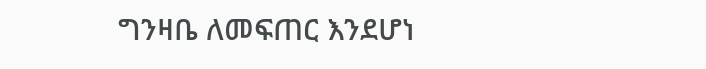ግንዛቤ ለመፍጠር እንደሆነ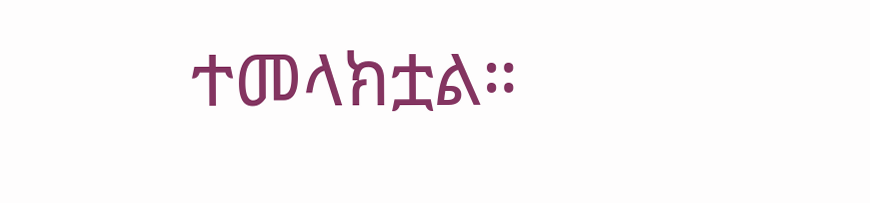ተመላክቷል።